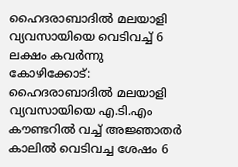ഹൈദരാബാദിൽ മലയാളി വ്യവസായിയെ വെടിവച്ച് 6 ലക്ഷം കവർന്നു
കോഴിക്കോട്: ഹൈദരാബാദിൽ മലയാളി വ്യവസായിയെ എ.ടി.എം കൗണ്ടറിൽ വച്ച് അജ്ഞാതർ കാലിൽ വെടിവച്ച ശേഷം 6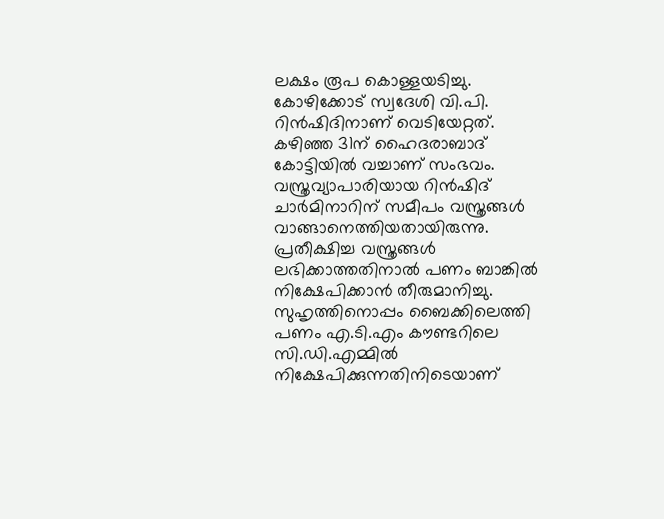ലക്ഷം രൂപ കൊള്ളയടിച്ചു. കോഴിക്കോട് സ്വദേശി വി.പി. റിൻഷിദിനാണ് വെടിയേറ്റത്. കഴിഞ്ഞ 31ന് ഹൈദരാബാദ് കോട്ടിയിൽ വച്ചാണ് സംഭവം.
വസ്ത്രവ്യാപാരിയായ റിൻഷിദ് ചാർമിനാറിന് സമീപം വസ്ത്രങ്ങൾ വാങ്ങാനെത്തിയതായിരുന്നു. പ്രതീക്ഷിച്ച വസ്ത്രങ്ങൾ ലഭിക്കാത്തതിനാൽ പണം ബാങ്കിൽ നിക്ഷേപിക്കാൻ തീരുമാനിച്ചു. സുഹൃത്തിനൊപ്പം ബൈക്കിലെത്തി പണം എ.ടി.എം കൗണ്ടറിലെ സി.ഡി.എമ്മിൽ നിക്ഷേപിക്കുന്നതിനിടെയാണ്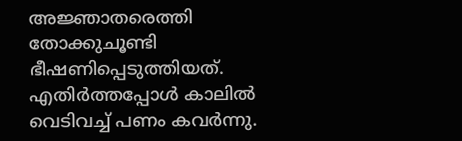അജ്ഞാതരെത്തി തോക്കുചൂണ്ടി ഭീഷണിപ്പെടുത്തിയത്. എതിർത്തപ്പോൾ കാലിൽ വെടിവച്ച് പണം കവർന്നു.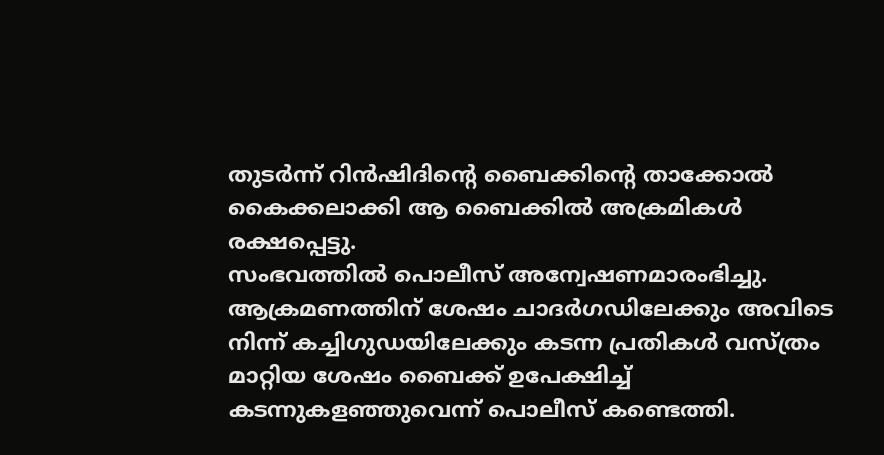തുടർന്ന് റിൻഷിദിന്റെ ബൈക്കിന്റെ താക്കോൽ കൈക്കലാക്കി ആ ബൈക്കിൽ അക്രമികൾ രക്ഷപ്പെട്ടു.
സംഭവത്തിൽ പൊലീസ് അന്വേഷണമാരംഭിച്ചു. ആക്രമണത്തിന് ശേഷം ചാദർഗഡിലേക്കും അവിടെ നിന്ന് കച്ചിഗുഡയിലേക്കും കടന്ന പ്രതികൾ വസ്ത്രം മാറ്റിയ ശേഷം ബൈക്ക് ഉപേക്ഷിച്ച് കടന്നുകളഞ്ഞുവെന്ന് പൊലീസ് കണ്ടെത്തി.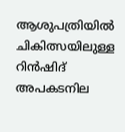ആശുപത്രിയിൽ ചികിത്സയിലുള്ള റിൻഷിദ് അപകടനില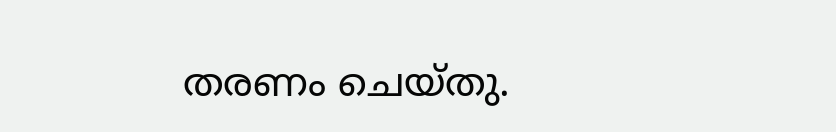തരണം ചെയ്തു.